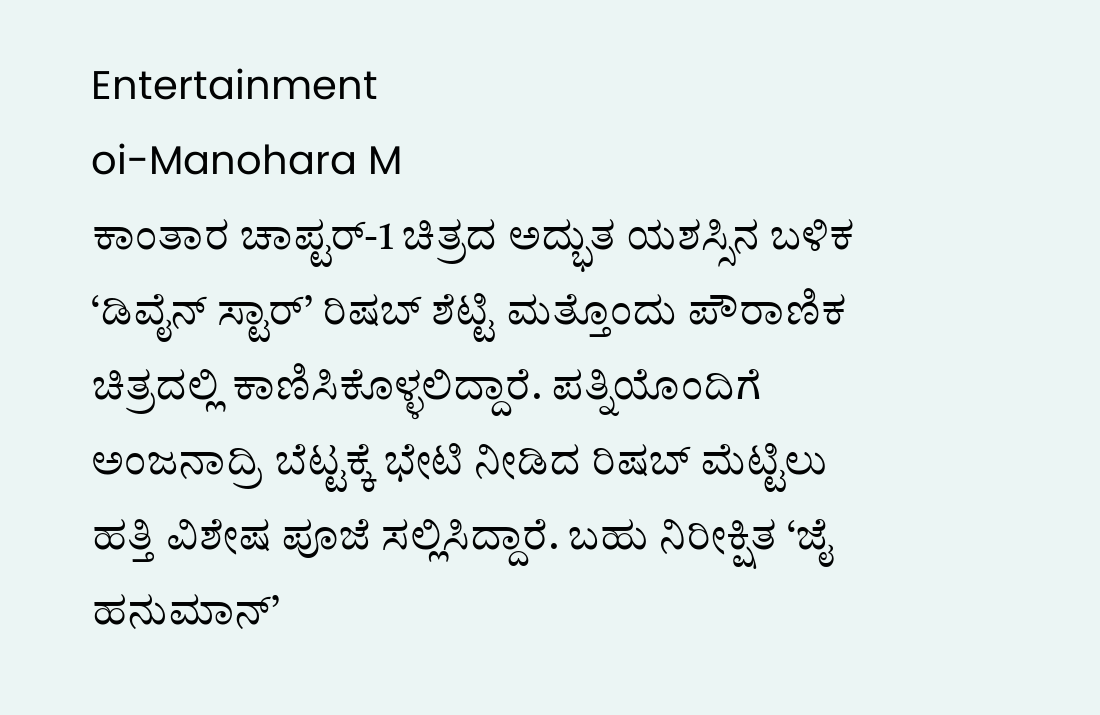Entertainment
oi-Manohara M
ಕಾಂತಾರ ಚಾಪ್ಟರ್-1 ಚಿತ್ರದ ಅದ್ಭುತ ಯಶಸ್ಸಿನ ಬಳಿಕ ‘ಡಿವೈನ್ ಸ್ಟಾರ್’ ರಿಷಬ್ ಶೆಟ್ಟಿ ಮತ್ತೊಂದು ಪೌರಾಣಿಕ ಚಿತ್ರದಲ್ಲಿ ಕಾಣಿಸಿಕೊಳ್ಳಲಿದ್ದಾರೆ. ಪತ್ನಿಯೊಂದಿಗೆ ಅಂಜನಾದ್ರಿ ಬೆಟ್ಟಕ್ಕೆ ಭೇಟಿ ನೀಡಿದ ರಿಷಬ್ ಮೆಟ್ಟಿಲು ಹತ್ತಿ ವಿಶೇಷ ಪೂಜೆ ಸಲ್ಲಿಸಿದ್ದಾರೆ. ಬಹು ನಿರೀಕ್ಷಿತ ‘ಜೈ ಹನುಮಾನ್’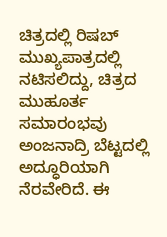ಚಿತ್ರದಲ್ಲಿ ರಿಷಬ್ ಮುಖ್ಯಪಾತ್ರದಲ್ಲಿ ನಟಿಸಲಿದ್ದು, ಚಿತ್ರದ ಮುಹೂರ್ತ ಸಮಾರಂಭವು ಅಂಜನಾದ್ರಿ ಬೆಟ್ಟದಲ್ಲಿ ಅದ್ಧೂರಿಯಾಗಿ ನೆರವೇರಿದೆ. ಈ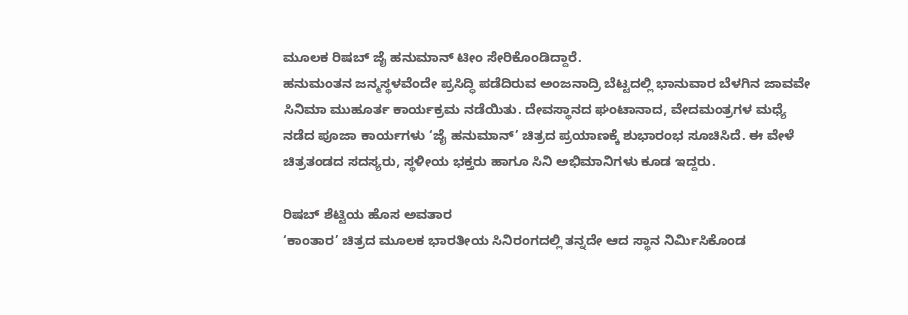ಮೂಲಕ ರಿಷಬ್ ಜೈ ಹನುಮಾನ್ ಟೀಂ ಸೇರಿಕೊಂಡಿದ್ದಾರೆ.
ಹನುಮಂತನ ಜನ್ಮಸ್ಥಳವೆಂದೇ ಪ್ರಸಿದ್ಧಿ ಪಡೆದಿರುವ ಅಂಜನಾದ್ರಿ ಬೆಟ್ಟದಲ್ಲಿ ಭಾನುವಾರ ಬೆಳಗಿನ ಜಾವವೇ ಸಿನಿಮಾ ಮುಹೂರ್ತ ಕಾರ್ಯಕ್ರಮ ನಡೆಯಿತು. ದೇವಸ್ಥಾನದ ಘಂಟಾನಾದ, ವೇದಮಂತ್ರಗಳ ಮಧ್ಯೆ ನಡೆದ ಪೂಜಾ ಕಾರ್ಯಗಳು ‘ಜೈ ಹನುಮಾನ್’ ಚಿತ್ರದ ಪ್ರಯಾಣಕ್ಕೆ ಶುಭಾರಂಭ ಸೂಚಿಸಿದೆ. ಈ ವೇಳೆ ಚಿತ್ರತಂಡದ ಸದಸ್ಯರು, ಸ್ಥಳೀಯ ಭಕ್ತರು ಹಾಗೂ ಸಿನಿ ಅಭಿಮಾನಿಗಳು ಕೂಡ ಇದ್ದರು.

ರಿಷಬ್ ಶೆಟ್ಟಿಯ ಹೊಸ ಅವತಾರ
‘ಕಾಂತಾರ’ ಚಿತ್ರದ ಮೂಲಕ ಭಾರತೀಯ ಸಿನಿರಂಗದಲ್ಲಿ ತನ್ನದೇ ಆದ ಸ್ಥಾನ ನಿರ್ಮಿಸಿಕೊಂಡ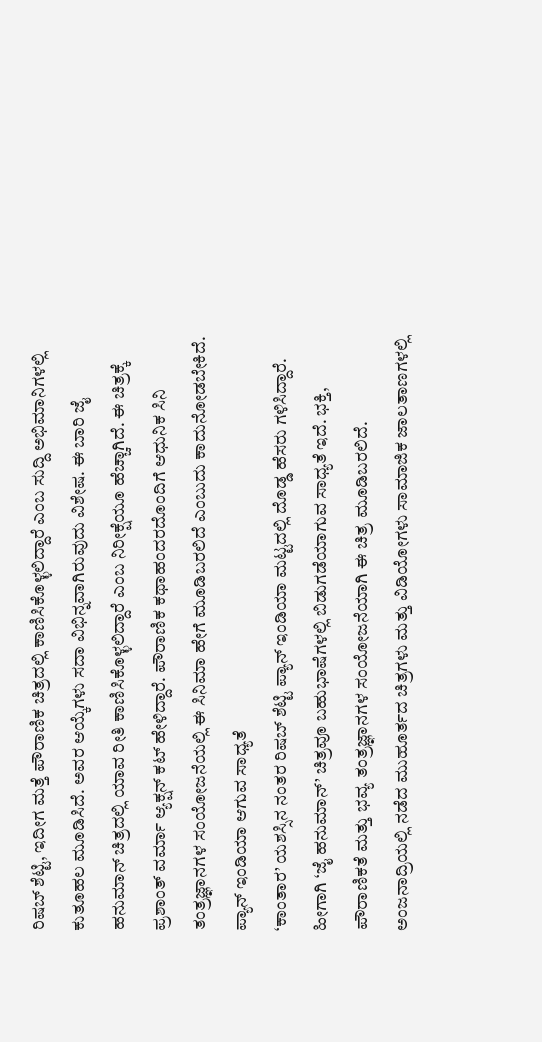ರಿಷಬ್ ಶೆಟ್ಟಿ, ಇದೀಗ ಮತ್ತೆ ಪೌರಾಣಿಕ ಚಿತ್ರದಲ್ಲಿ ಕಾಣಿಸಿಕೊಳ್ಳಲಿದ್ದಾರೆ ಎಂಬ ಸುದ್ದಿ ಅಭಿಮಾನಿಗಳಲ್ಲಿ ಕುತೂಹಲ ಮೂಡಿಸಿದೆ. ಅವರ ಆಯ್ಕೆಗಳು ಸದಾ ವಿಭಿನ್ನವಾಗಿರುವುದು ವಿಶೇಷ. ಈ ಬಾರಿ ಜೈ ಹನುಮಾನ್ ಚಿತ್ರದಲ್ಲಿ ಯಾವ ರೀತಿ ಕಾಣಿಸಿಕೊಳ್ಳಲಿದ್ದಾರೆ ಎಂಬ ನಿರೀಕ್ಷೆಯೂ ಹೆಚ್ಚಾಗಿದೆ. ಈ ಚಿತ್ರಕ್ಕೆ ಪ್ರಶಾಂತ್ ವರ್ಮಾ ಆ್ಯಕ್ಷನ್ ಕಟ್ ಹೇಳಿದ್ದಾರೆ. ಪೌರಾಣಿಕ ಕಥಾಹಂದರದೊಂದಿಗೆ ಆಧುನಿಕ ಸಿನಿ ತಂತ್ರಜ್ಞಾನಗಳ ಸಂಯೋಜನೆಯಲ್ಲಿ ಈ ಸಿನಿಮಾ ಹೇಗೆ ಮೂಡಿಬರಲಿದೆ ಎಂಬುದು ಕಾದುನೋಡಬೇಕಿದೆ.
ಪ್ಯಾನ್ ಇಂಡಿಯಾ ಆಗುವ ಸಾಧ್ಯತೆ
‘ಕಾಂತಾರ’ ಯಶಸ್ಸಿನ ನಂತರ ರಿಷಬ್ ಶೆಟ್ಟಿ ಪ್ಯಾನ್ ಇಂಡಿಯಾ ಮಟ್ಟದಲ್ಲಿ ದೊಡ್ಡ ಹೆಸರು ಗಳಿಸಿದ್ದಾರೆ. ಹೀಗಾಗಿ ‘ಜೈ ಹನುಮಾನ್’ ಚಿತ್ರವೂ ಬಹುಭಾಷೆಗಳಲ್ಲಿ ಬಿಡುಗಡೆಯಾಗುವ ಸಾಧ್ಯತೆ ಇದೆ. ಭಕ್ತಿ, ಪೌರಾಣಿಕತೆ ಮತ್ತು ಭವ್ಯ ತಂತ್ರಜ್ಞಾನಗಳ ಸಂಯೋಜನೆಯಾಗಿ ಈ ಚಿತ್ರ ಮೂಡಿಬರಲಿದೆ. ಅಂಜನಾದ್ರಿಯಲ್ಲಿ ನಡೆದ ಮುಹೂರ್ತದ ಚಿತ್ರಗಳು ಮತ್ತು ವಿಡಿಯೋಗಳು ಸಾಮಾಜಿಕ ಜಾಲತಾಣಗಳಲ್ಲಿ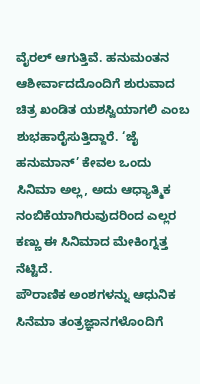ವೈರಲ್ ಆಗುತ್ತಿವೆ. ಹನುಮಂತನ ಆಶೀರ್ವಾದದೊಂದಿಗೆ ಶುರುವಾದ ಚಿತ್ರ ಖಂಡಿತ ಯಶಸ್ವಿಯಾಗಲಿ ಎಂಬ ಶುಭಹಾರೈಸುತ್ತಿದ್ದಾರೆ. ‘ಜೈ ಹನುಮಾನ್’ ಕೇವಲ ಒಂದು ಸಿನಿಮಾ ಅಲ್ಲ, ಅದು ಆಧ್ಯಾತ್ಮಿಕ ನಂಬಿಕೆಯಾಗಿರುವುದರಿಂದ ಎಲ್ಲರ ಕಣ್ಣು ಈ ಸಿನಿಮಾದ ಮೇಕಿಂಗ್ನತ್ತ ನೆಟ್ಟಿದೆ.
ಪೌರಾಣಿಕ ಅಂಶಗಳನ್ನು ಆಧುನಿಕ ಸಿನೆಮಾ ತಂತ್ರಜ್ಞಾನಗಳೊಂದಿಗೆ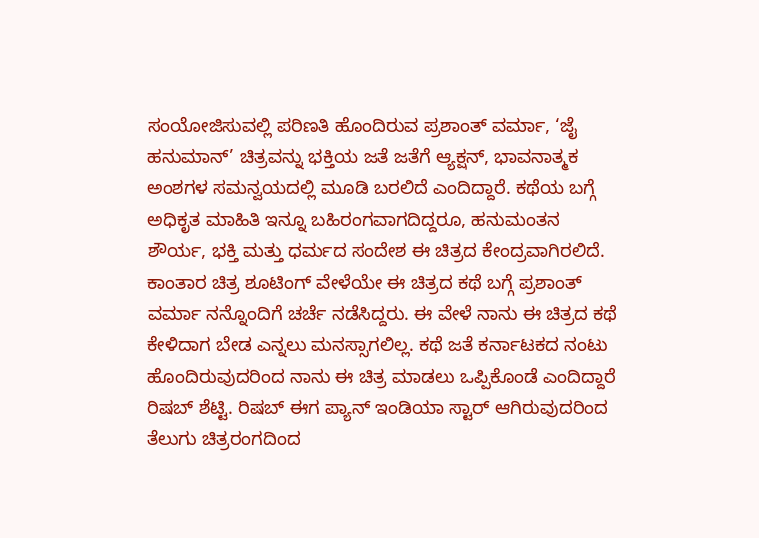ಸಂಯೋಜಿಸುವಲ್ಲಿ ಪರಿಣತಿ ಹೊಂದಿರುವ ಪ್ರಶಾಂತ್ ವರ್ಮಾ, ‘ಜೈ ಹನುಮಾನ್’ ಚಿತ್ರವನ್ನು ಭಕ್ತಿಯ ಜತೆ ಜತೆಗೆ ಆ್ಯಕ್ಷನ್, ಭಾವನಾತ್ಮಕ ಅಂಶಗಳ ಸಮನ್ವಯದಲ್ಲಿ ಮೂಡಿ ಬರಲಿದೆ ಎಂದಿದ್ದಾರೆ. ಕಥೆಯ ಬಗ್ಗೆ ಅಧಿಕೃತ ಮಾಹಿತಿ ಇನ್ನೂ ಬಹಿರಂಗವಾಗದಿದ್ದರೂ, ಹನುಮಂತನ ಶೌರ್ಯ, ಭಕ್ತಿ ಮತ್ತು ಧರ್ಮದ ಸಂದೇಶ ಈ ಚಿತ್ರದ ಕೇಂದ್ರವಾಗಿರಲಿದೆ.
ಕಾಂತಾರ ಚಿತ್ರ ಶೂಟಿಂಗ್ ವೇಳೆಯೇ ಈ ಚಿತ್ರದ ಕಥೆ ಬಗ್ಗೆ ಪ್ರಶಾಂತ್ ವರ್ಮಾ ನನ್ನೊಂದಿಗೆ ಚರ್ಚೆ ನಡೆಸಿದ್ದರು. ಈ ವೇಳೆ ನಾನು ಈ ಚಿತ್ರದ ಕಥೆ ಕೇಳಿದಾಗ ಬೇಡ ಎನ್ನಲು ಮನಸ್ಸಾಗಲಿಲ್ಲ. ಕಥೆ ಜತೆ ಕರ್ನಾಟಕದ ನಂಟು ಹೊಂದಿರುವುದರಿಂದ ನಾನು ಈ ಚಿತ್ರ ಮಾಡಲು ಒಪ್ಪಿಕೊಂಡೆ ಎಂದಿದ್ದಾರೆ ರಿಷಬ್ ಶೆಟ್ಟಿ. ರಿಷಬ್ ಈಗ ಪ್ಯಾನ್ ಇಂಡಿಯಾ ಸ್ಟಾರ್ ಆಗಿರುವುದರಿಂದ ತೆಲುಗು ಚಿತ್ರರಂಗದಿಂದ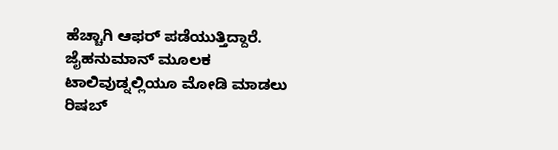ಹೆಚ್ಚಾಗಿ ಆಫರ್ ಪಡೆಯುತ್ತಿದ್ದಾರೆ. ಜೈಹನುಮಾನ್ ಮೂಲಕ ಟಾಲಿವುಡ್ನಲ್ಲಿಯೂ ಮೋಡಿ ಮಾಡಲು ರಿಷಬ್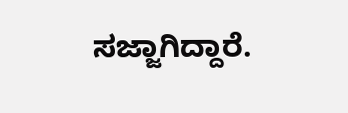ಸಜ್ಜಾಗಿದ್ದಾರೆ.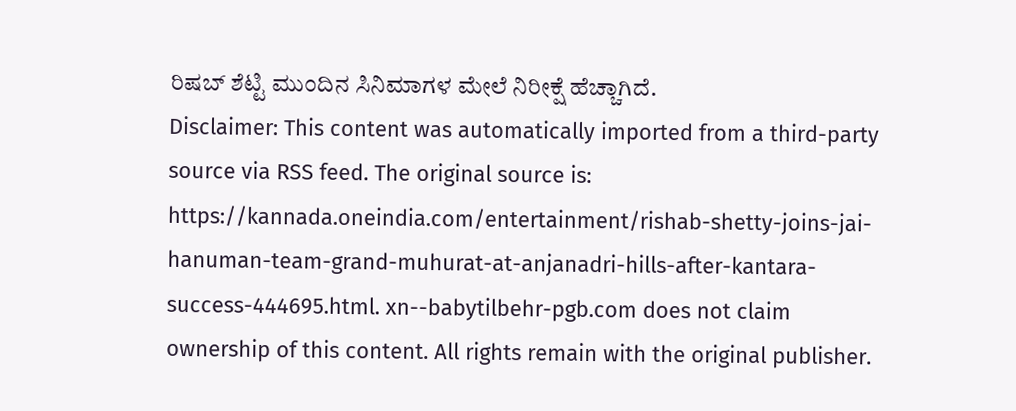ರಿಷಬ್ ಶೆಟ್ಟಿ ಮುಂದಿನ ಸಿನಿಮಾಗಳ ಮೇಲೆ ನಿರೀಕ್ಷೆ ಹೆಚ್ಚಾಗಿದೆ.
Disclaimer: This content was automatically imported from a third-party source via RSS feed. The original source is: https://kannada.oneindia.com/entertainment/rishab-shetty-joins-jai-hanuman-team-grand-muhurat-at-anjanadri-hills-after-kantara-success-444695.html. xn--babytilbehr-pgb.com does not claim ownership of this content. All rights remain with the original publisher.